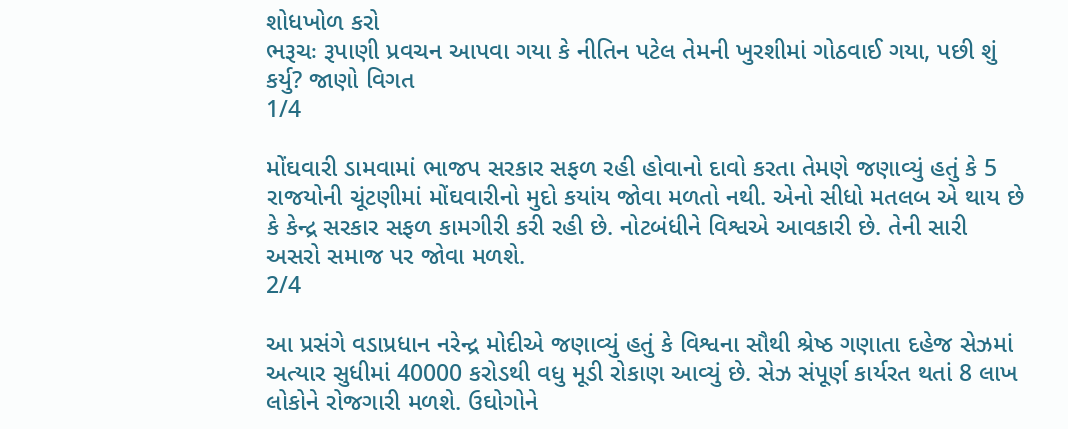શોધખોળ કરો
ભરૂચઃ રૂપાણી પ્રવચન આપવા ગયા કે નીતિન પટેલ તેમની ખુરશીમાં ગોઠવાઈ ગયા, પછી શું કર્યુ? જાણો વિગત
1/4

મોંઘવારી ડામવામાં ભાજપ સરકાર સફળ રહી હોવાનો દાવો કરતા તેમણે જણાવ્યું હતું કે 5 રાજયોની ચૂંટણીમાં મોંઘવારીનો મુદો કયાંય જોવા મળતો નથી. એનો સીધો મતલબ એ થાય છે કે કેન્દ્ર સરકાર સફળ કામગીરી કરી રહી છે. નોટબંધીને વિશ્વએ આવકારી છે. તેની સારી અસરો સમાજ પર જોવા મળશે.
2/4

આ પ્રસંગે વડાપ્રધાન નરેન્દ્ર મોદીએ જણાવ્યું હતું કે વિશ્વના સૌથી શ્રેષ્ઠ ગણાતા દહેજ સેઝમાં અત્યાર સુધીમાં 40000 કરોડથી વધુ મૂડી રોકાણ આવ્યું છે. સેઝ સંપૂર્ણ કાર્યરત થતાં 8 લાખ લોકોને રોજગારી મળશે. ઉઘોગોને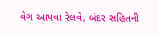વેગ આપવા રેલવે, બંદર સહિતની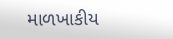માળખાકીય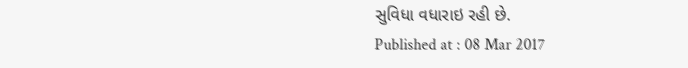સુવિધા વધારાઇ રહી છે.
Published at : 08 Mar 2017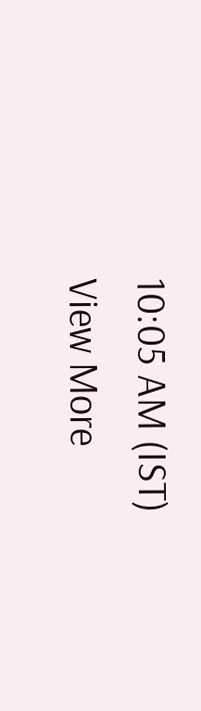10:05 AM (IST)
View More